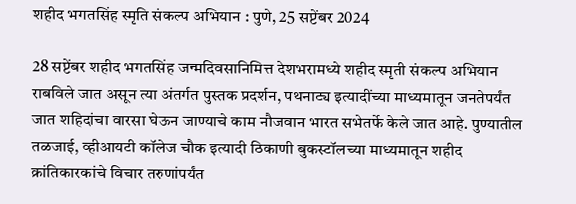शहीद भगतसिंह स्मृति संकल्प अभियान : पुणे, 25 सप्टेंबर 2024

28 सप्टेंबर शहीद भगतसिंह जन्मदिवसानिमित्त देशभरामध्ये शहीद स्मृती संकल्प अभियान राबविले जात असून त्या अंतर्गत पुस्तक प्रदर्शन, पथनाट्य इत्यादींच्या माध्यमातून जनतेपर्यंत जात शहिदांचा वारसा घेऊन जाण्याचे काम नौजवान भारत सभेतर्फे केले जात आहे. पुण्यातील तळजाई, व्हीआयटी कॉलेज चौक इत्यादी ठिकाणी बुकस्टॉलच्या माध्यमातून शहीद क्रांतिकारकांचे विचार तरुणांपर्यंत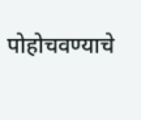पोहोचवण्याचे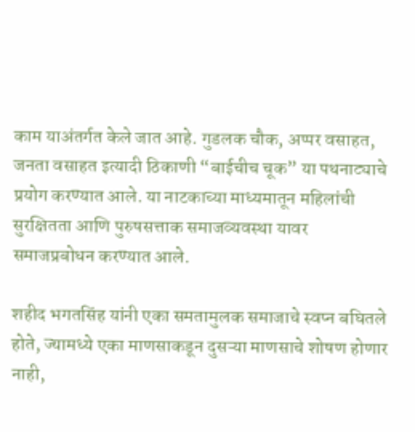काम याअंतर्गत केले जात आहे. गुडलक चौक, अप्पर वसाहत, जनता वसाहत इत्यादी ठिकाणी “बाईचीच चूक” या पथनाट्याचे प्रयोग करण्यात आले. या नाटकाच्या माध्यमातून महिलांची सुरक्षितता आणि पुरुषसत्ताक समाजव्यवस्था यावर समाजप्रबोधन करण्यात आले.

शहीद भगतसिंह यांनी एका समतामुलक समाजाचे स्वप्न बघितले होते, ज्यामध्ये एका माणसाकडून दुसऱ्या माणसाचे शोषण होणार नाही,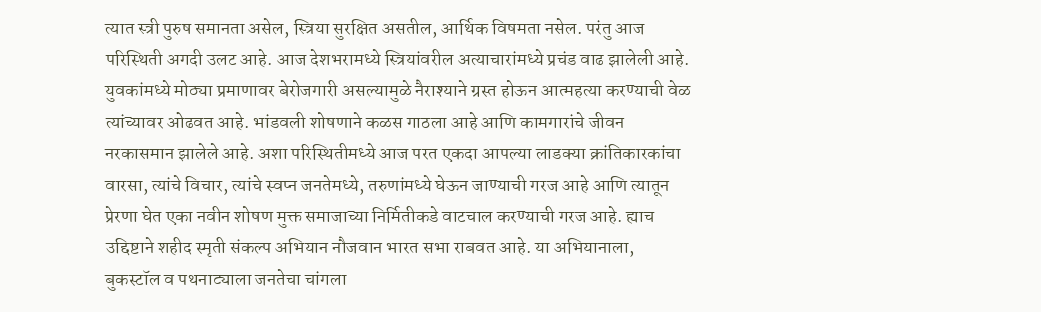त्यात स्त्री पुरुष समानता असेल, स्त्रिया सुरक्षित असतील, आर्थिक विषमता नसेल. परंतु आज परिस्थिती अगदी उलट आहे. आज देशभरामध्ये स्त्रियांवरील अत्याचारांमध्ये प्रचंड वाढ झालेली आहे. युवकांमध्ये मोठ्या प्रमाणावर बेरोजगारी असल्यामुळे नैराश्याने ग्रस्त होऊन आत्महत्या करण्याची वेळ त्यांच्यावर ओढवत आहे. भांडवली शोषणाने कळस गाठला आहे आणि कामगारांचे जीवन नरकासमान झालेले आहे. अशा परिस्थितीमध्ये आज परत एकदा आपल्या लाडक्या क्रांतिकारकांचा वारसा, त्यांचे विचार, त्यांचे स्वप्न जनतेमध्ये, तरुणांमध्ये घेऊन जाण्याची गरज आहे आणि त्यातून प्रेरणा घेत एका नवीन शोषण मुक्त समाजाच्या निर्मितीकडे वाटचाल करण्याची गरज आहे. ह्याच उद्दिष्टाने शहीद स्मृती संकल्प अभियान नौजवान भारत सभा राबवत आहे. या अभियानाला, बुकस्टॉल व पथनाट्याला जनतेचा चांगला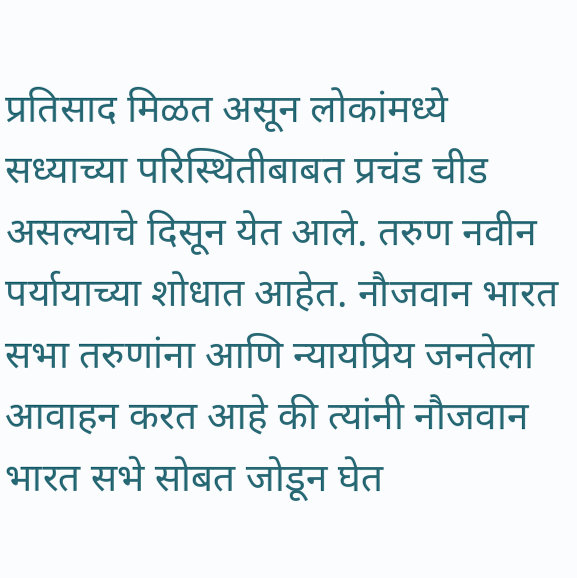प्रतिसाद मिळत असून लोकांमध्ये सध्याच्या परिस्थितीबाबत प्रचंड चीड असल्याचे दिसून येत आले. तरुण नवीन पर्यायाच्या शोधात आहेत. नौजवान भारत सभा तरुणांना आणि न्यायप्रिय जनतेला आवाहन करत आहे की त्यांनी नौजवान भारत सभे सोबत जोडून घेत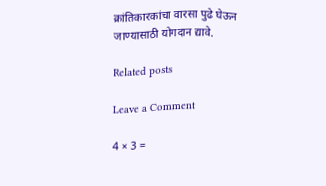क्रांतिकारकांचा वारसा पुढे घेऊन जाण्यासाठी योगदान द्यावे.

Related posts

Leave a Comment

4 × 3 =